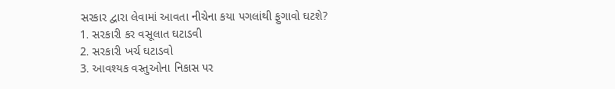સરકાર દ્વારા લેવામાં આવતા નીચેના કયા પગલાંથી ફુગાવો ઘટશે?
1. સરકારી કર વસૂલાત ઘટાડવી
2. સરકારી ખર્ચ ઘટાડવો
3. આવશ્યક વસ્તુઓના નિકાસ પર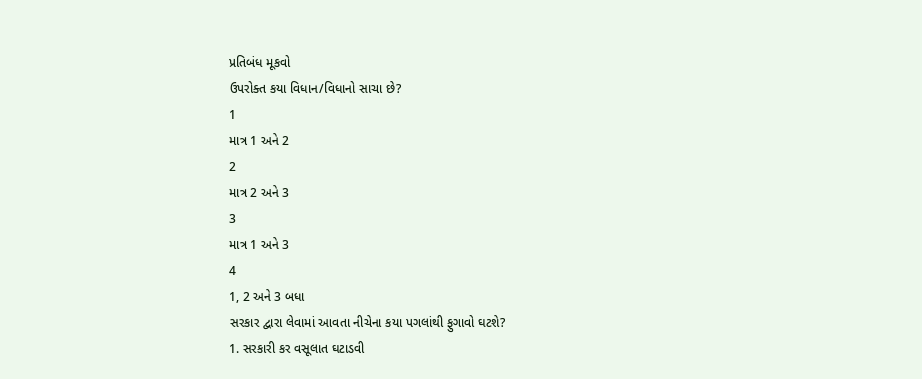પ્રતિબંધ મૂકવો
ઉપરોક્ત કયા વિધાન/વિધાનો સાચા છે?
1
માત્ર 1 અને 2
2
માત્ર 2 અને 3
3
માત્ર 1 અને 3
4
1, 2 અને 3 બધા
સરકાર દ્વારા લેવામાં આવતા નીચેના કયા પગલાંથી ફુગાવો ઘટશે?
1. સરકારી કર વસૂલાત ઘટાડવી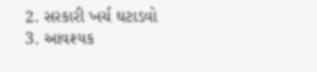2. સરકારી ખર્ચ ઘટાડવો
3. આવશ્યક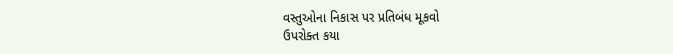વસ્તુઓના નિકાસ પર પ્રતિબંધ મૂકવો
ઉપરોક્ત કયા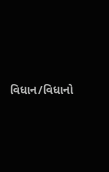વિધાન/વિધાનો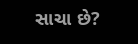સાચા છે?